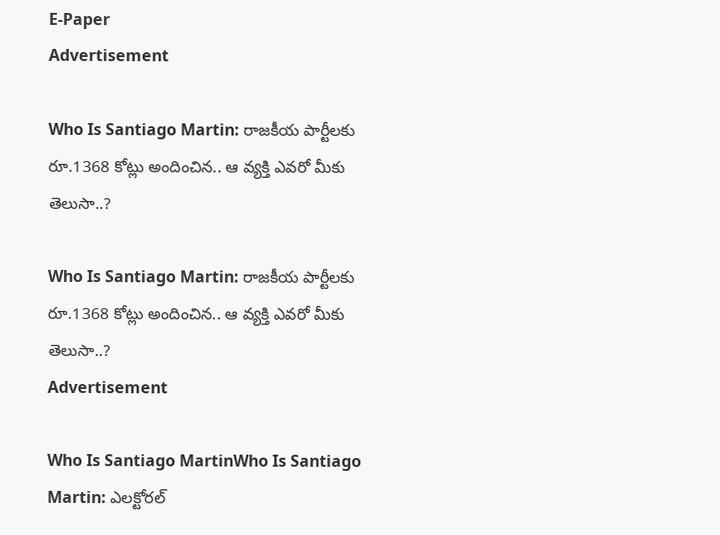E-Paper
Advertisement

Who Is Santiago Martin: రాజకీయ పార్టీలకు రూ.1368 కోట్లు అందించిన.. ఆ వ్యక్తి ఎవరో మీకు తెలుసా..?

Who Is Santiago Martin: రాజకీయ పార్టీలకు రూ.1368 కోట్లు అందించిన.. ఆ వ్యక్తి ఎవరో మీకు తెలుసా..?
Advertisement

Who Is Santiago MartinWho Is Santiago Martin: ఎలక్టోరల్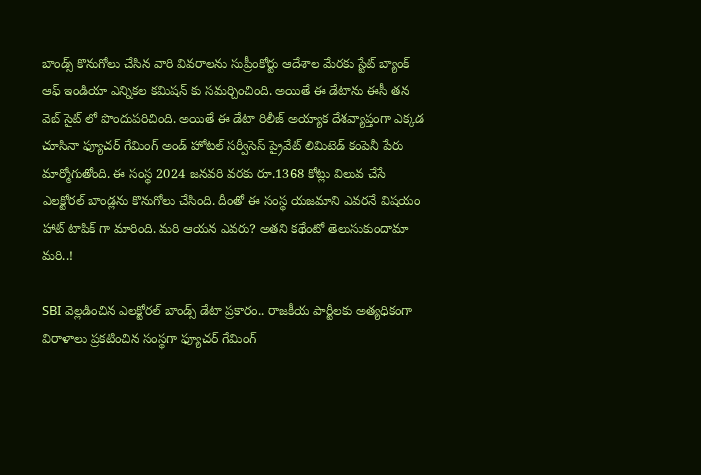బాండ్స్‌ కొనుగోలు చేసిన వారి వివరాలను సుప్రీంకోర్టు ఆదేశాల మేరకు స్టేట్ బ్యాంక్ ఆఫ్ ఇండియా ఎన్నికల కమిషన్ కు సమర్చించింది. అయితే ఈ డేటాను ఈసీ తన వెబ్ సైట్ లో పొందుపరిచింది. అయితే ఈ డేటా రిలీజ్ అయ్యాక దేశవ్యాప్తంగా ఎక్కడ చూసినా ఫ్యూచర్ గేమింగ్ అండ్ హోటల్ సర్వీసెస్ ప్రైవేట్ లిమిటెడ్ కంపెనీ పేరు మార్మోగుతోంది. ఈ సంస్థ 2024 జనవరి వరకు రూ.1368 కోట్లు విలువ చేసే ఎలక్టోరల్ బాండ్లను కొనుగోలు చేసింది. దీంతో ఈ సంస్థ యజమాని ఎవరనే విషయం హాట్ టాపిక్ గా మారింది. మరి ఆయన ఎవరు? అతని కథేంటో తెలుసుకుందామా మరి..!

SBI వెల్లడించిన ఎలక్టోరల్ బాండ్స్ డేటా ప్రకారం.. రాజకీయ పార్టీలకు అత్యధికంగా విరాళాలు ప్రకటించిన సంస్థగా ఫ్యూచర్ గేమింగ్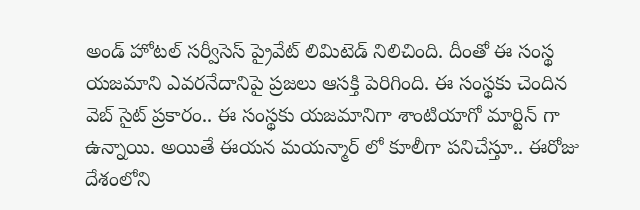అండ్ హోటల్ సర్వీసెస్ ప్రైవేట్ లిమిటెడ్ నిలిచింది. దీంతో ఈ సంస్థ యజమాని ఎవరనేదానిపై ప్రజలు ఆసక్తి పెరిగింది. ఈ సంస్థకు చెందిన వెబ్ సైట్ ప్రకారం.. ఈ సంస్థకు యజమానిగా శాంటియాగో మార్టిన్ గా ఉన్నాయి. అయితే ఈయన మయన్మార్ లో కూలీగా పనిచేస్తూ.. ఈరోజు దేశంలోని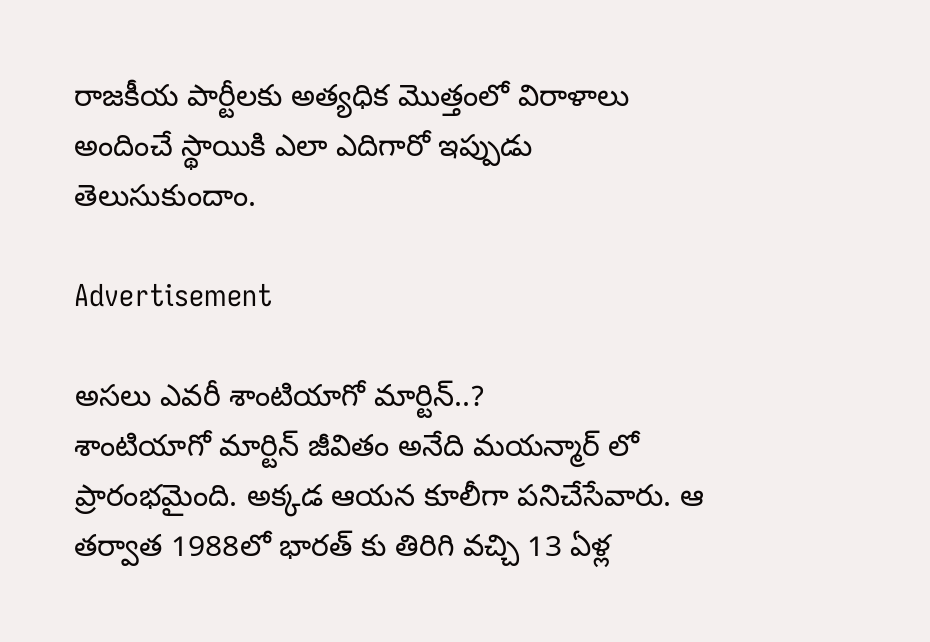రాజకీయ పార్టీలకు అత్యధిక మొత్తంలో విరాళాలు అందించే స్థాయికి ఎలా ఎదిగారో ఇప్పుడు తెలుసుకుందాం.

Advertisement

అసలు ఎవరీ శాంటియాగో మార్టిన్..?
శాంటియాగో మార్టిన్ జీవితం అనేది మయన్మార్ లో ప్రారంభమైంది. అక్కడ ఆయన కూలీగా పనిచేసేవారు. ఆ తర్వాత 1988లో భారత్ కు తిరిగి వచ్చి 13 ఏళ్ల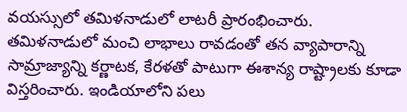వయస్సులో తమిళనాడులో లాటరీ ప్రారంభించారు. తమిళనాడులో మంచి లాభాలు రావడంతో తన వ్యాపారాన్ని సామ్రాజ్యాన్ని కర్ణాటక, కేరళతో పాటుగా ఈశాన్య రాష్ట్రాలకు కూడా విస్తరించారు. ఇండియాలోని పలు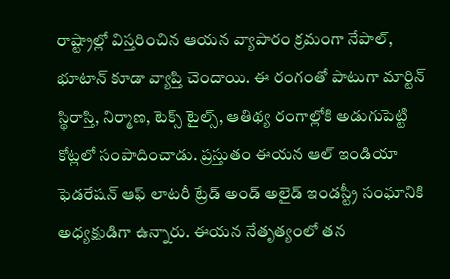రాష్ట్రాల్లో విస్తరించిన ఆయన వ్యాపారం క్రమంగా నేపాల్, భూటాన్ కూడా వ్యాప్తి చెందాయి. ఈ రంగంతో పాటుగా మార్టిన్ స్థిరాస్తి, నిర్మాణ, టెక్స్ టైల్స్, ఆతిథ్య రంగాల్లోకి అడుగుపెట్టి కోట్లలో సంపాదించాడు. ప్రస్తుతం ఈయన ఆల్ ఇండియా ఫెడరేషన్ ఆఫ్ లాటరీ ట్రేడ్ అండ్ అలైడ్ ఇండస్ట్రీ సంఘానికి అధ్యక్షుడిగా ఉన్నారు. ఈయన నేతృత్యంలో తన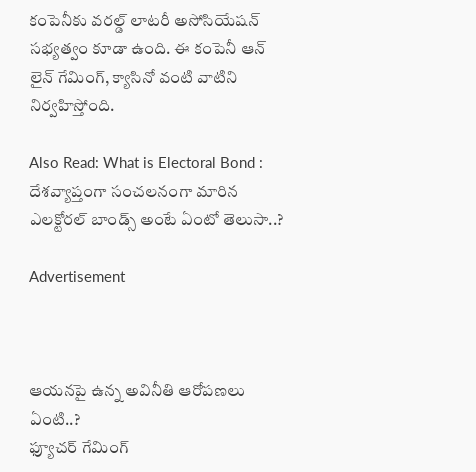కంపెనీకు వరల్డ్ లాటరీ అసోసియేషన్ సభ్యత్వం కూడా ఉంది. ఈ కంపెనీ ఆన్ లైన్ గేమింగ్, క్యాసినో వంటి వాటిని నిర్వహిస్తోంది.

Also Read: What is Electoral Bond : దేశవ్యాప్తంగా సంచలనంగా మారిన ఎలక్టోరల్ బాండ్స్ అంటే ఏంటో తెలుసా..?

Advertisement



ఆయనపై ఉన్న అవినీతి ఆరోపణలు ఏంటి..?
ఫ్యూచర్ గేమింగ్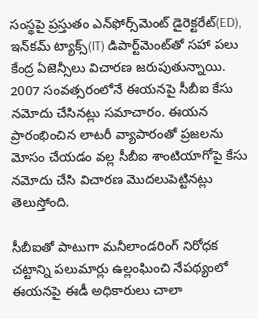సంస్థపై ప్రస్తుతం ఎన్‌ఫోర్స్‌మెంట్ డైరెక్టరేట్(ED), ఇన్‌కమ్ ట్యాక్స్(IT) డిపార్ట్‌మెంట్‌తో సహా పలు కేంద్ర ఏజెన్సీలు విచారణ జరుపుతున్నాయి. 2007 సంవత్సరంలోనే ఈయనపై సీబీఐ కేసు నమోదు చేసినట్లు సమాచారం. ఈయన ప్రారంభించిన లాటరీ వ్యాపారంతో ప్రజలను మోసం చేయడం వల్ల సీబీఐ శాంటియాగోపై కేసు నమోదు చేసి విచారణ మొదలుపెట్టినట్లు తెలుస్తోంది.

సీబీఐతో పాటుగా మనీలాండరింగ్ నిరోధక చట్టాన్ని పలుమార్లు ఉల్లంఘించి నేపథ్యంలో ఈయనపై ఈడీ అధికారులు చాలా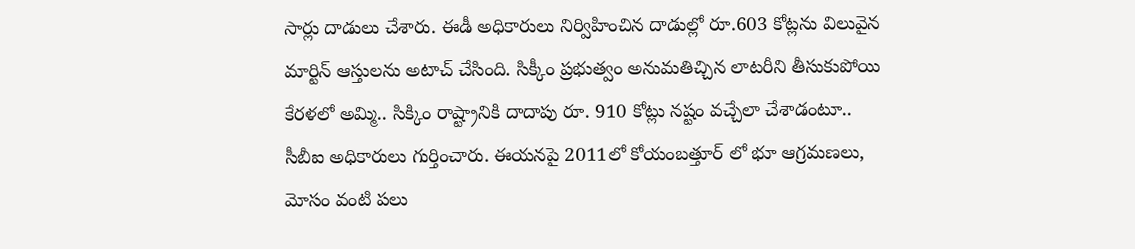సార్లు దాడులు చేశారు. ఈడీ అధికారులు నిర్విహించిన దాడుల్లో రూ.603 కోట్లను విలువైన మార్టిన్ ఆస్తులను అటాచ్ చేసింది. సిక్కీం ప్రభుత్వం అనుమతిచ్చిన లాటరీని తీసుకుపోయి కేరళలో అమ్మి.. సిక్కిం రాష్ట్రానికి దాదాపు రూ. 910 కోట్లు నష్టం వచ్చేలా చేశాడంటూ.. సీబీఐ అధికారులు గుర్తించారు. ఈయనపై 2011లో కోయంబత్తూర్ లో భూ ఆగ్రమణలు, మోసం వంటి పలు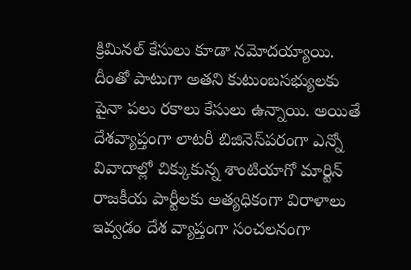క్రిమినల్ కేసులు కూడా నమోదయ్యాయి. దీంతో పాటుగా అతని కుటుంబసభ్యులకు పైనా పలు రకాలు కేసులు ఉన్నాయి. అయితే దేశవ్యాప్తంగా లాటరీ బిజినెస్‌పరంగా ఎన్నో వివాదాల్లో చిక్కుకున్న శాంటియాగో మార్టిన్ రాజకీయ పార్టీలకు అత్యధికంగా విరాళాలు ఇవ్వడం దేశ వ్యాప్తంగా సంచలనంగా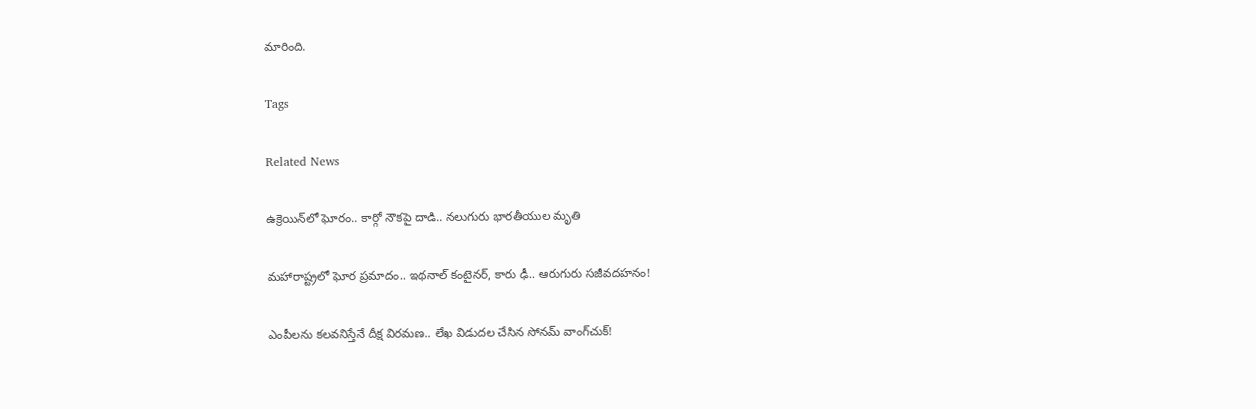మారింది.

Tags

Related News

ఉక్రెయిన్‌లో ఘోరం.. కార్గో నౌకపై దాడి.. నలుగురు భారతీయుల మృతి

మహారాష్ట్రలో ఘోర ప్రమాదం.. ఇథనాల్ కంటైనర్, కారు ఢీ.. ఆరుగురు సజీవదహనం!

ఎంపీలను కలవనిస్తేనే దీక్ష విరమణ.. లేఖ విడుదల చేసిన సోనమ్ వాంగ్‌చుక్!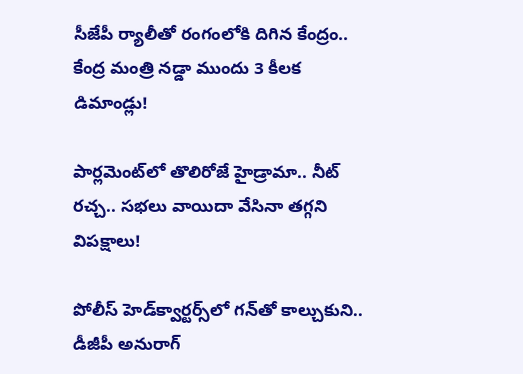సీజేపీ ర్యాలీతో రంగంలోకి దిగిన కేంద్రం.. కేంద్ర మంత్రి నడ్డా ముందు 3 కీలక డిమాండ్లు!

పార్లమెంట్‌లో తొలిరోజే హైడ్రామా.. నీట్ రచ్చ.. సభలు వాయిదా వేసినా తగ్గని విపక్షాలు!

పోలీస్ హెడ్‌క్వార్టర్స్‌లో గన్‌తో కాల్చుకుని.. డీజీపీ అనురాగ్‌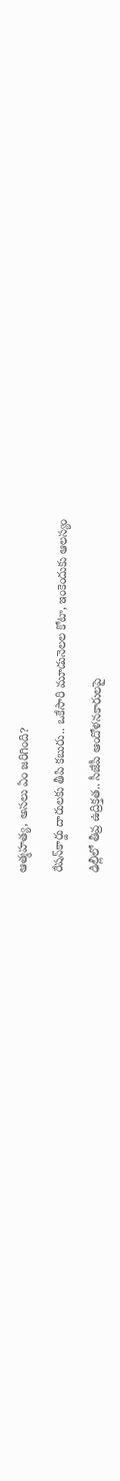ఆత్మహత్య, అసలు ఏం జరిగింది?

రేషన్‌కార్డు దారులకు తీపి కబురు.. ఒకేసారి మూడునెలల కోటా, ఇంకెందుకు ఆలస్యం

ఢిల్లీలో తీవ్ర ఉద్రిక్తత.. సీజేపీ ఆందోళనకారులపై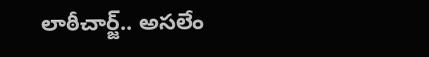లాఠీచార్జ్.. అసలేం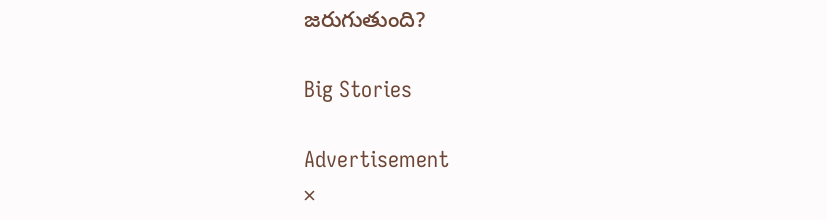జరుగుతుంది?

Big Stories

Advertisement
×